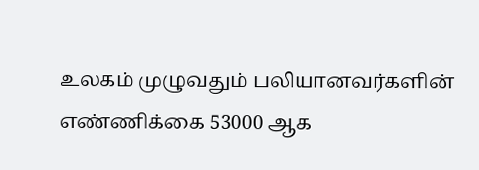உலகம் முழுவதும் பலியானவர்களின் எண்ணிக்கை 53000 ஆக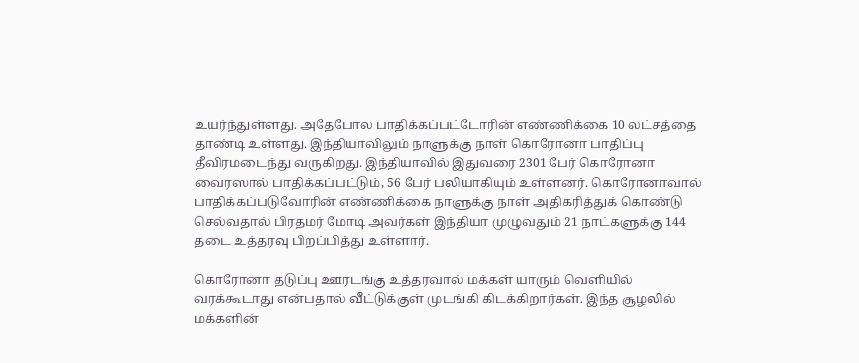உயர்ந்துள்ளது. அதேபோல பாதிக்கப்பட்டோரின் எண்ணிக்கை 10 லட்சத்தை தாண்டி உள்ளது. இந்தியாவிலும் நாளுக்கு நாள் கொரோனா பாதிப்பு தீவிரமடைந்து வருகிறது. இந்தியாவில் இதுவரை 2301 பேர் கொரோனா வைரஸால் பாதிக்கப்பட்டும், 56 பேர் பலியாகியும் உள்ளனர். கொரோனாவால் பாதிக்கப்படுவோரின் எண்ணிக்கை நாளுக்கு நாள் அதிகரித்துக் கொண்டு செல்வதால் பிரதமர் மோடி அவர்கள் இந்தியா முழுவதும் 21 நாட்களுக்கு 144 தடை உத்தரவு பிறப்பித்து உள்ளார்.

கொரோனா தடுப்பு ஊரடங்கு உத்தரவால் மக்கள் யாரும் வெளியில் வரக்கூடாது என்பதால் வீட்டுக்குள் முடங்கி கிடக்கிறார்கள். இந்த சூழலில் மக்களின்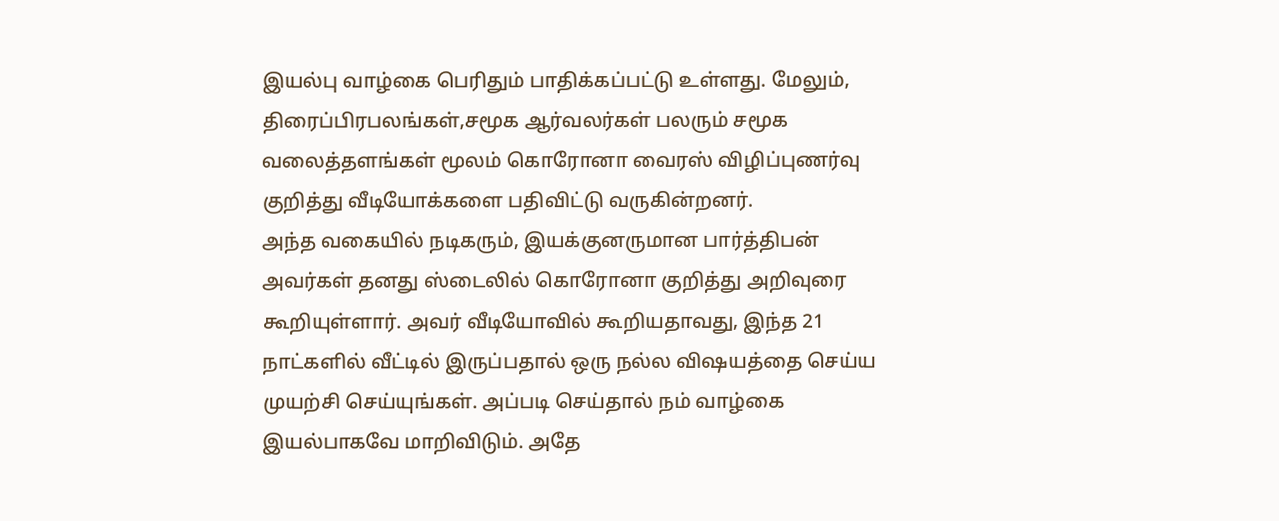இயல்பு வாழ்கை பெரிதும் பாதிக்கப்பட்டு உள்ளது. மேலும், திரைப்பிரபலங்கள்,சமூக ஆர்வலர்கள் பலரும் சமூக வலைத்தளங்கள் மூலம் கொரோனா வைரஸ் விழிப்புணர்வு குறித்து வீடியோக்களை பதிவிட்டு வருகின்றனர்.
அந்த வகையில் நடிகரும், இயக்குனருமான பார்த்திபன் அவர்கள் தனது ஸ்டைலில் கொரோனா குறித்து அறிவுரை கூறியுள்ளார். அவர் வீடியோவில் கூறியதாவது, இந்த 21 நாட்களில் வீட்டில் இருப்பதால் ஒரு நல்ல விஷயத்தை செய்ய முயற்சி செய்யுங்கள். அப்படி செய்தால் நம் வாழ்கை இயல்பாகவே மாறிவிடும். அதே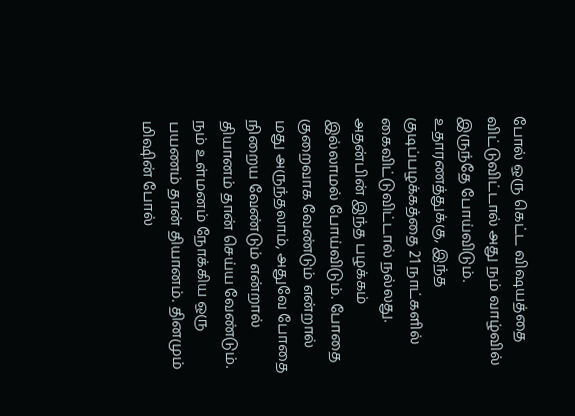போல் ஒரு கெட்ட விஷயத்தை விட்டுவிட்டால் அது நம் வாழ்வில் இருந்தே போய்விடும்.
உதாரணத்துக்கு, இந்த குடிப்பழக்கத்தை 21 நாட்களில் கைவிட்டுவிட்டால் நல்லது. அதன்பின் இந்த பழக்கம் இல்லாமல் போய்விடும். போதை குறைவாக வேண்டும் என்றால் மது அருந்தலாம், அதுவே போதை நிறைய வேண்டும் என்றால் தியானம் தான் செய்ய வேண்டும். நம் உள்மனம் நோக்கிய ஒரு பயணம் தான் தியானம். தினமும் மிஷின் போல்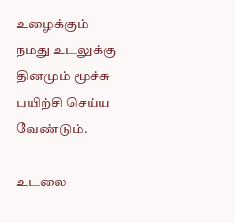உழைக்கும் நமது உடலுக்கு தினமும் மூச்சு பயிற்சி செய்ய வேண்டும்.

உடலை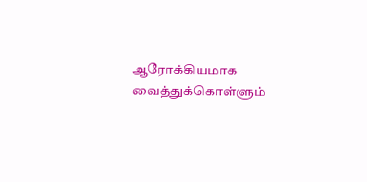ஆரோக்கியமாக வைத்துக்கொள்ளும்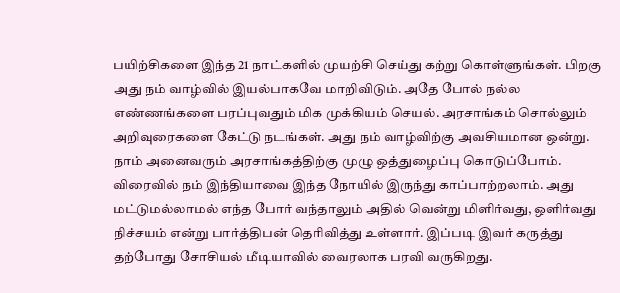பயிற்சிகளை இந்த 21 நாட்களில் முயற்சி செய்து கற்று கொள்ளுங்கள். பிறகு அது நம் வாழ்வில் இயல்பாகவே மாறிவிடும். அதே போல் நல்ல எண்ணங்களை பரப்புவதும் மிக முக்கியம் செயல். அரசாங்கம் சொல்லும் அறிவுரைகளை கேட்டு நடங்கள். அது நம் வாழ்விற்கு அவசியமான ஒன்று.
நாம் அனைவரும் அரசாங்கத்திற்கு முழு ஒத்துழைப்பு கொடுப்போம். விரைவில் நம் இந்தியாவை இந்த நோயில் இருந்து காப்பாற்றலாம். அது மட்டுமல்லாமல் எந்த போர் வந்தாலும் அதில் வென்று மிளிர்வது, ஒளிர்வது நிச்சயம் என்று பார்த்திபன் தெரிவித்து உள்ளார். இப்படி இவர் கருத்து தற்போது சோசியல் மீடியாவில் வைரலாக பரவி வருகிறது.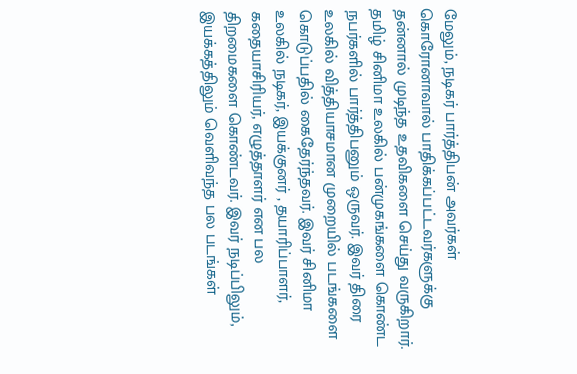மேலும், நடிகர் பார்த்திபன் அவர்கள் கொரோனாவால் பாதிக்கப்பட்டவர்களுக்கு தன்னால் முடிந்த உதவிகளை செய்து வருகிறார். தமிழ் சினிமா உலகில் பன்முகங்களை கொண்ட நபர்களில் பார்த்திபனும் ஒருவர். இவர் திரை உலகில் வித்தியாசமான முறையில் படங்களை கொடுப்பதில் கைதேர்ந்தவர். இவர் சினிமா உலகில் நடிகர், இயக்குனர் , தயாரிப்பாளர், கதையாசிரியர், எழுத்தாளர் என பல திறமைகளை கொண்டவர். இவர் நடிப்பிலும், இயக்கத்திலும் வெளிவந்த பல படங்கள்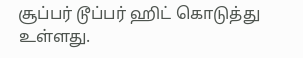சூப்பர் டூப்பர் ஹிட் கொடுத்து உள்ளது.